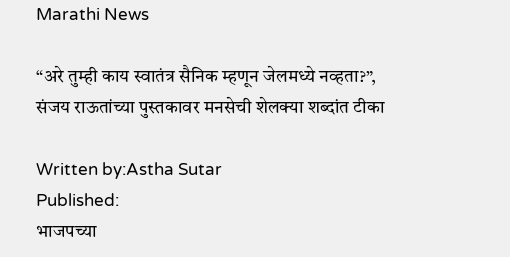Marathi News

“अरे तुम्ही काय स्वातंत्र सैनिक म्हणून जेलमध्ये नव्हता?”, संजय राऊतांच्या पुस्तकावर मनसेची शेलक्या शब्दांत टीका

Written by:Astha Sutar
Published:
भाजपच्या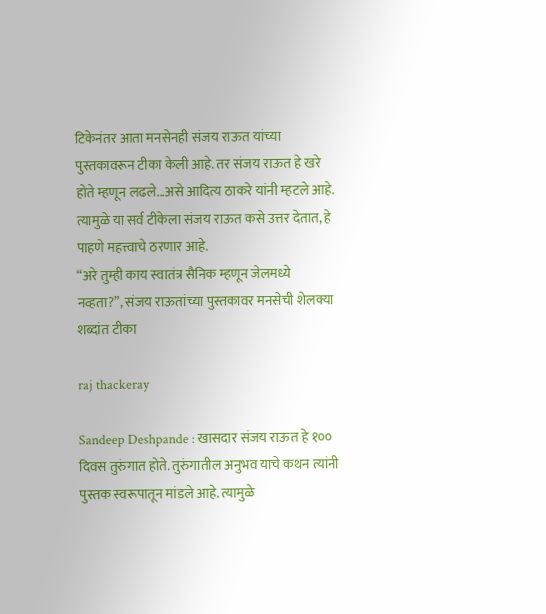टिकेनंतर आता मनसेनही संजय राऊत यांच्या पुस्तकावरून टीका केली आहे. तर संजय राऊत हे खरे होते म्हणून लढले...असे आदित्य ठाकरे यांनी म्हटले आहे. त्यामुळे या सर्व टीकेला संजय राऊत कसे उत्तर देतात, हे पाहणे महत्त्वाचे ठरणार आहे.
“अरे तुम्ही काय स्वातंत्र सैनिक म्हणून जेलमध्ये नव्हता?”, संजय राऊतांच्या पुस्तकावर मनसेची शेलक्या शब्दांत टीका

raj thackeray

Sandeep Deshpande : खासदार संजय राऊत हे १०० दिवस तुरुंगात होते. तुरुंगातील अनुभव याचे कथन त्यांनी पुस्तक स्वरूपातून मांडले आहे. त्यामुळे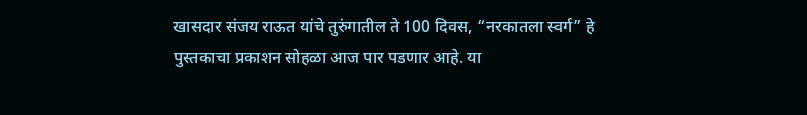खासदार संजय राऊत यांचे तुरुंगातील ते 100 दिवस, “नरकातला स्वर्ग” हे पुस्तकाचा प्रकाशन सोहळा आज पार पडणार आहे. या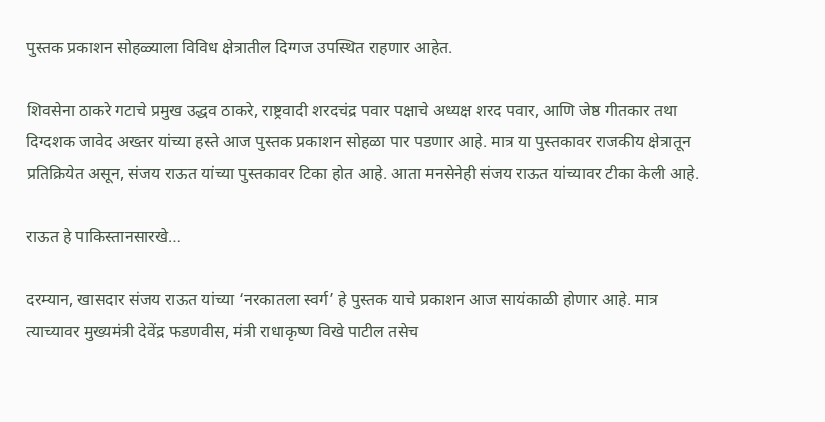पुस्तक प्रकाशन सोहळ्याला विविध क्षेत्रातील दिग्गज उपस्थित राहणार आहेत.

शिवसेना ठाकरे गटाचे प्रमुख उद्धव ठाकरे, राष्ट्रवादी शरदचंद्र पवार पक्षाचे अध्यक्ष शरद पवार, आणि जेष्ठ गीतकार तथा दिग्दशक जावेद अख्तर यांच्या हस्ते आज पुस्तक प्रकाशन सोहळा पार पडणार आहे. मात्र या पुस्तकावर राजकीय क्षेत्रातून प्रतिक्रियेत असून, संजय राऊत यांच्या पुस्तकावर टिका होत आहे. आता मनसेनेही संजय राऊत यांच्यावर टीका केली आहे.

राऊत हे पाकिस्तानसारखे…

दरम्यान, खासदार संजय राऊत यांच्या ‘नरकातला स्वर्ग’ हे पुस्तक याचे प्रकाशन आज सायंकाळी होणार आहे. मात्र त्याच्यावर मुख्यमंत्री देवेंद्र फडणवीस, मंत्री राधाकृष्ण विखे पाटील तसेच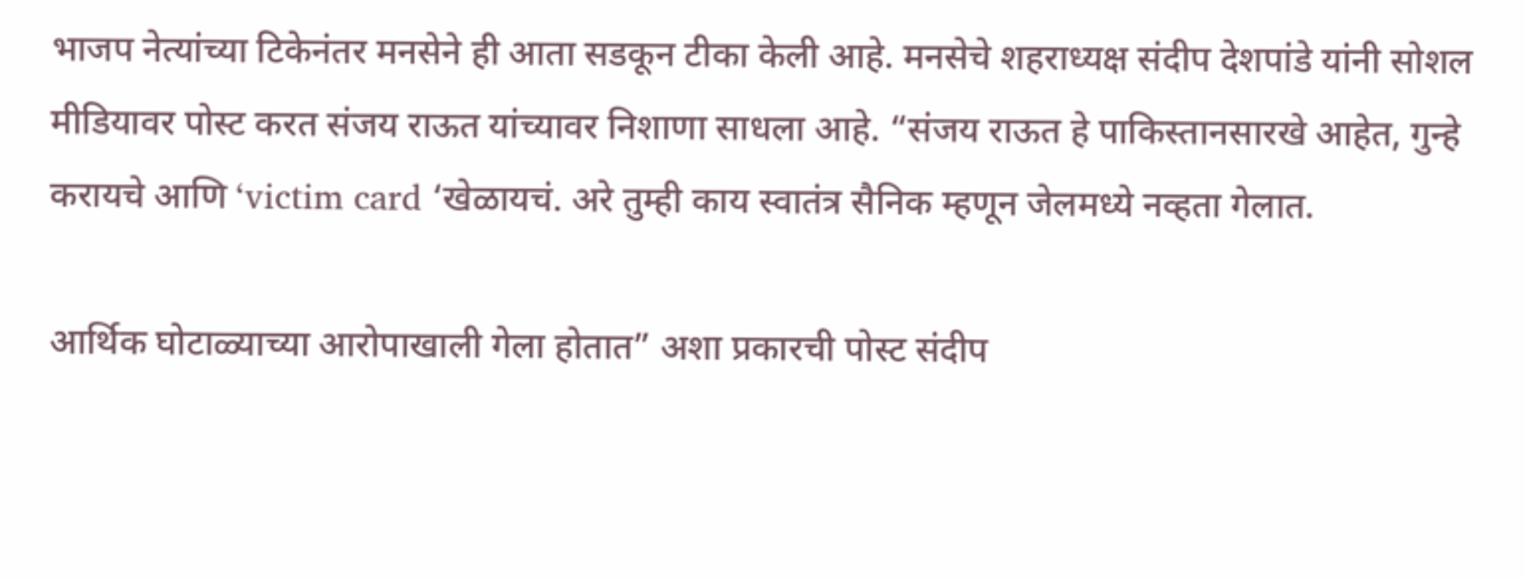भाजप नेत्यांच्या टिकेनंतर मनसेने ही आता सडकून टीका केली आहे. मनसेचे शहराध्यक्ष संदीप देशपांडे यांनी सोशल मीडियावर पोस्ट करत संजय राऊत यांच्यावर निशाणा साधला आहे. “संजय राऊत हे पाकिस्तानसारखे आहेत, गुन्हे करायचे आणि ‘victim card ‘खेळायचं. अरे तुम्ही काय स्वातंत्र सैनिक म्हणून जेलमध्ये नव्हता गेलात.

आर्थिक घोटाळ्याच्या आरोपाखाली गेला होतात” अशा प्रकारची पोस्ट संदीप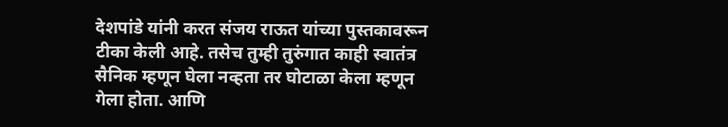देशपांडे यांनी करत संजय राऊत यांच्या पुस्तकावरून टीका केली आहे. तसेच तुम्ही तुरुंगात काही स्वातंत्र सैनिक म्हणून घेला नव्हता तर घोटाळा केला म्हणून गेला होता. आणि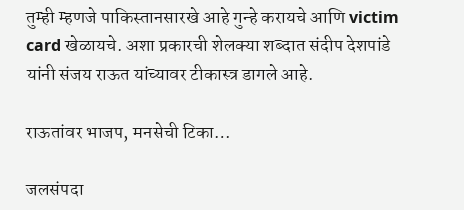तुम्ही म्हणजे पाकिस्तानसारखे आहे गुन्हे करायचे आणि victim card खेळायचे. अशा प्रकारची शेलक्या शब्दात संदीप देशपांडे यांनी संजय राऊत यांच्यावर टीकास्त्र डागले आहे.

राऊतांवर भाजप, मनसेची टिका…

जलसंपदा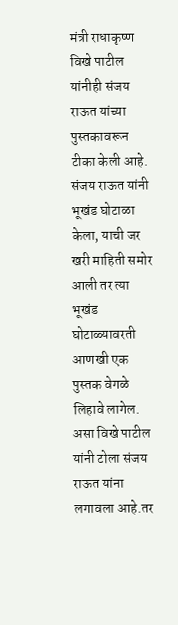मंत्री राधाकृष्ण विखे पाटील यांनीही संजय राऊत यांच्या पुस्तकावरून टीका केली आहे. संजय राऊत यांनी भूखंड घोटाळा केला, याची जर खरी माहिती समोर आली तर त्या भूखंड घोटाळ्यावरती आणखी एक पुस्तक वेगळे लिहावे लागेल. असा विखे पाटील यांनी टोला संजय राऊत यांना लगावला आहे.तर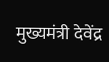मुख्यमंत्री देवेंद्र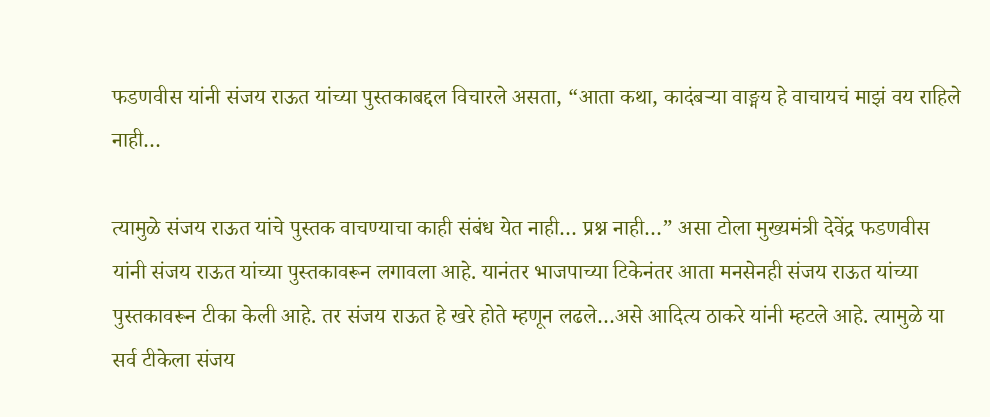फडणवीस यांनी संजय राऊत यांच्या पुस्तकाबद्दल विचारले असता, “आता कथा, कादंबऱ्या वाङ्मय हे वाचायचं माझं वय राहिले नाही…

त्यामुळे संजय राऊत यांचे पुस्तक वाचण्याचा काही संबंध येत नाही… प्रश्न नाही…” असा टोला मुख्यमंत्री देवेंद्र फडणवीस यांनी संजय राऊत यांच्या पुस्तकावरून लगावला आहे. यानंतर भाजपाच्या टिकेनंतर आता मनसेनही संजय राऊत यांच्या पुस्तकावरून टीका केली आहे. तर संजय राऊत हे खरे होते म्हणून लढले…असे आदित्य ठाकरे यांनी म्हटले आहे. त्यामुळे या सर्व टीकेला संजय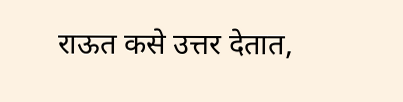राऊत कसे उत्तर देतात,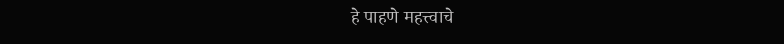हे पाहणे महत्त्वाचे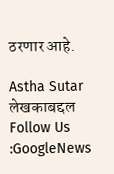ठरणार आहे.

Astha Sutar
लेखकाबद्दल
Follow Us :GoogleNews